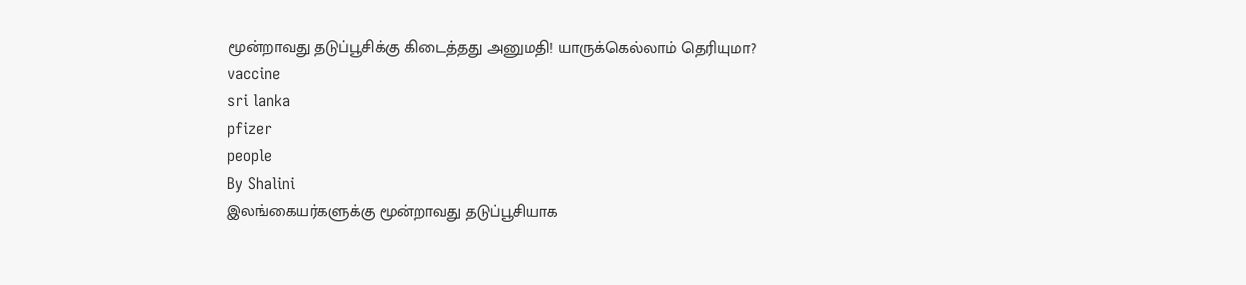மூன்றாவது தடுப்பூசிக்கு கிடைத்தது அனுமதி! யாருக்கெல்லாம் தெரியுமா?
vaccine
sri lanka
pfizer
people
By Shalini
இலங்கையர்களுக்கு மூன்றாவது தடுப்பூசியாக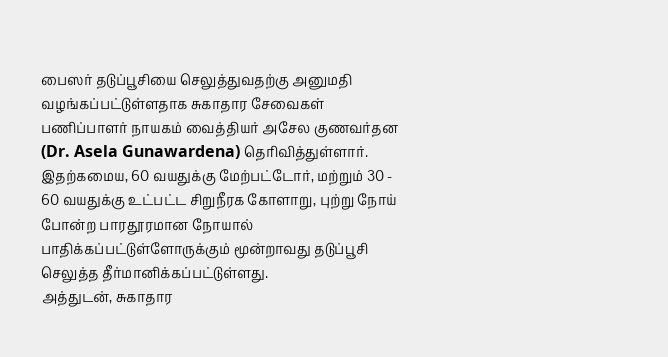பைஸர் தடுப்பூசியை செலுத்துவதற்கு அனுமதி வழங்கப்பட்டுள்ளதாக சுகாதார சேவைகள் பணிப்பாளர் நாயகம் வைத்தியர் அசேல குணவர்தன (Dr. Asela Gunawardena) தெரிவித்துள்ளார்.
இதற்கமைய, 60 வயதுக்கு மேற்பட்டோர், மற்றும் 30 - 60 வயதுக்கு உட்பட்ட சிறுநீரக கோளாறு, புற்று நோய் போன்ற பாரதூரமான நோயால் பாதிக்கப்பட்டுள்ளோருக்கும் மூன்றாவது தடுப்பூசி செலுத்த தீர்மானிக்கப்பட்டுள்ளது.
அத்துடன், சுகாதார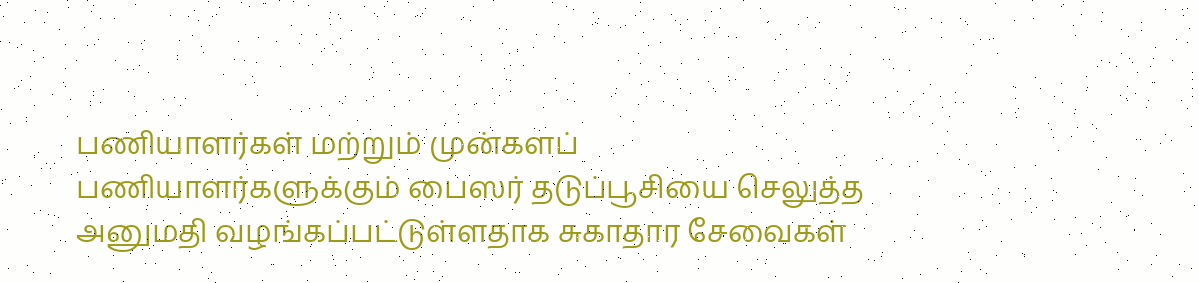பணியாளர்கள் மற்றும் முன்களப் பணியாளர்களுக்கும் பைஸர் தடுப்பூசியை செலுத்த அனுமதி வழங்கப்பட்டுள்ளதாக சுகாதார சேவைகள்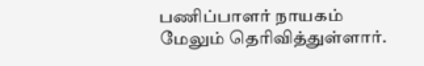பணிப்பாளர் நாயகம் மேலும் தெரிவித்துள்ளார்.